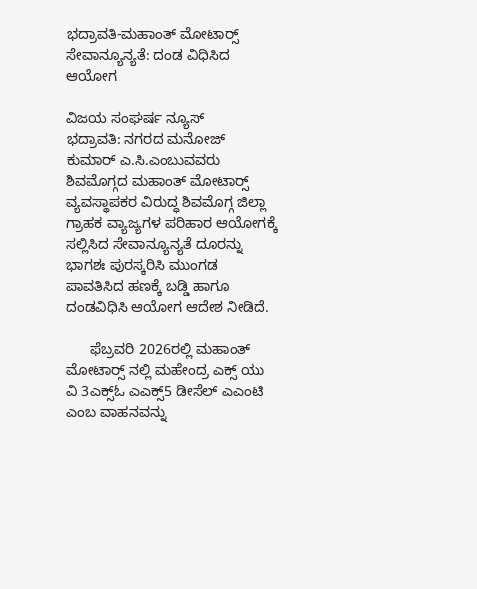ಭದ್ರಾವತಿ-ಮಹಾಂತ್ ಮೋಟಾರ‍್ಸ್ ಸೇವಾನ್ಯೂನ್ಯತೆ: ದಂಡ ವಿಧಿಸಿದ ಆಯೋಗ

ವಿಜಯ ಸಂಘರ್ಷ ನ್ಯೂಸ್
ಭದ್ರಾವತಿ: ನಗರದ ಮನೋಜ್‌ ಕುಮಾರ್ ಎ.ಸಿ.ಎಂಬುವವರು ಶಿವಮೊಗ್ಗದ ಮಹಾಂತ್ ಮೋಟಾರ‍್ಸ್ ವ್ಯವಸ್ಥಾಪಕರ ವಿರುದ್ಧ ಶಿವಮೊಗ್ಗ ಜಿಲ್ಲಾ ಗ್ರಾಹಕ ವ್ಯಾಜ್ಯಗಳ ಪರಿಹಾರ ಆಯೋಗಕ್ಕೆ ಸಲ್ಲಿಸಿದ ಸೇವಾನ್ಯೂನ್ಯತೆ ದೂರನ್ನು ಭಾಗಶಃ ಪುರಸ್ಕರಿಸಿ ಮುಂಗಡ ಪಾವತಿಸಿದ ಹಣಕ್ಕೆ ಬಡ್ಡಿ ಹಾಗೂ ದಂಡವಿಧಿಸಿ ಆಯೋಗ ಆದೇಶ ನೀಡಿದೆ.

      ಫೆಬ್ರವರಿ 2026ರಲ್ಲಿ ಮಹಾಂತ್ ಮೋಟಾರ‍್ಸ್ ನಲ್ಲಿ ಮಹೇಂದ್ರ ಎಕ್ಸ್ ಯು ವಿ 3ಎಕ್ಸ್ಓ ಎಎಕ್ಸ್5 ಡೀಸೆಲ್ ಎಎಂಟಿ ಎಂಬ ವಾಹನವನ್ನು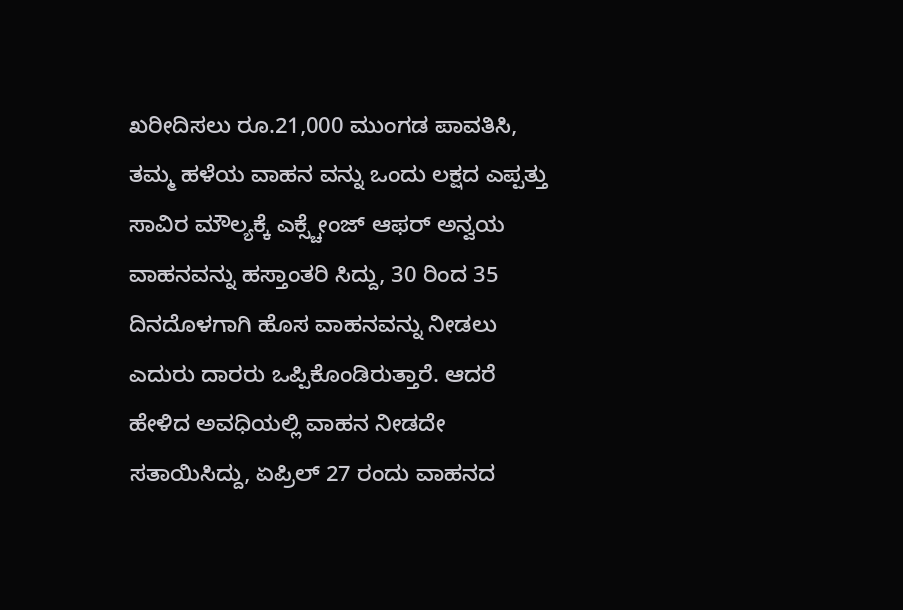ಖರೀದಿಸಲು ರೂ.21,000 ಮುಂಗಡ ಪಾವತಿಸಿ, ತಮ್ಮ ಹಳೆಯ ವಾಹನ ವನ್ನು ಒಂದು ಲಕ್ಷದ ಎಪ್ಪತ್ತು ಸಾವಿರ ಮೌಲ್ಯಕ್ಕೆ ಎಕ್ಸ್ಚೇಂಜ್ ಆಫರ್ ಅನ್ವಯ ವಾಹನವನ್ನು ಹಸ್ತಾಂತರಿ ಸಿದ್ದು, 30 ರಿಂದ 35 ದಿನದೊಳಗಾಗಿ ಹೊಸ ವಾಹನವನ್ನು ನೀಡಲು ಎದುರು ದಾರರು ಒಪ್ಪಿಕೊಂಡಿರುತ್ತಾರೆ. ಆದರೆ ಹೇಳಿದ ಅವಧಿಯಲ್ಲಿ ವಾಹನ ನೀಡದೇ ಸತಾಯಿಸಿದ್ದು, ಏಪ್ರಿಲ್ 27 ರಂದು ವಾಹನದ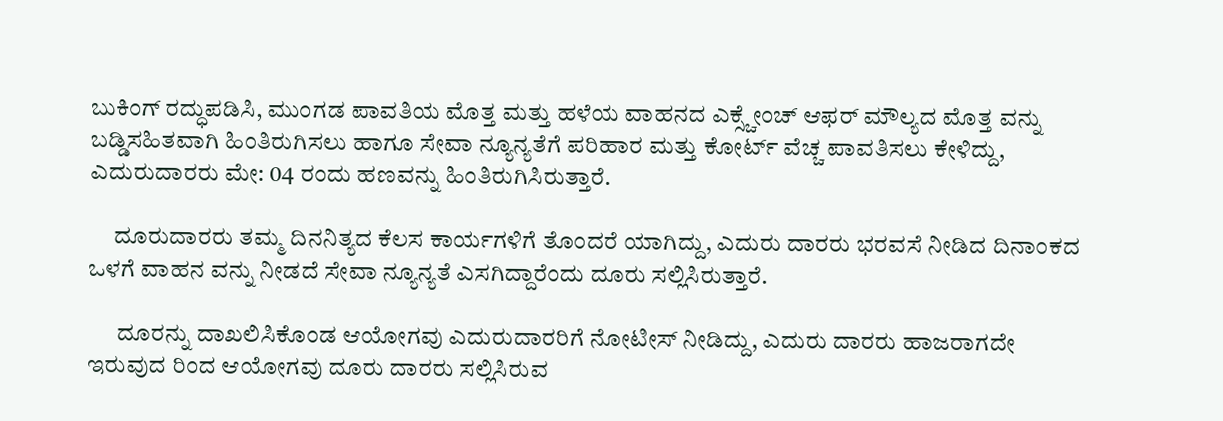ಬುಕಿಂಗ್ ರದ್ಧುಪಡಿಸಿ, ಮುಂಗಡ ಪಾವತಿಯ ಮೊತ್ತ ಮತ್ತು ಹಳೆಯ ವಾಹನದ ಎಕ್ಸ್ಚೇಂಚ್ ಆಫರ್ ಮೌಲ್ಯದ ಮೊತ್ತ ವನ್ನು ಬಡ್ಡಿಸಹಿತವಾಗಿ ಹಿಂತಿರುಗಿಸಲು ಹಾಗೂ ಸೇವಾ ನ್ಯೂನ್ಯತೆಗೆ ಪರಿಹಾರ ಮತ್ತು ಕೋರ್ಟ್ ವೆಚ್ಚ ಪಾವತಿಸಲು ಕೇಳಿದ್ದು, ಎದುರುದಾರರು ಮೇ: 04 ರಂದು ಹಣವನ್ನು ಹಿಂತಿರುಗಿಸಿರುತ್ತಾರೆ.

     ದೂರುದಾರರು ತಮ್ಮ ದಿನನಿತ್ಯದ ಕೆಲಸ ಕಾರ್ಯಗಳಿಗೆ ತೊಂದರೆ ಯಾಗಿದ್ದು, ಎದುರು ದಾರರು ಭರವಸೆ ನೀಡಿದ ದಿನಾಂಕದ ಒಳಗೆ ವಾಹನ ವನ್ನು ನೀಡದೆ ಸೇವಾ ನ್ಯೂನ್ಯತೆ ಎಸಗಿದ್ದಾರೆಂದು ದೂರು ಸಲ್ಲಿಸಿರುತ್ತಾರೆ.

      ದೂರನ್ನು ದಾಖಲಿಸಿಕೊಂಡ ಆಯೋಗವು ಎದುರುದಾರರಿಗೆ ನೋಟೀಸ್ ನೀಡಿದ್ದು, ಎದುರು ದಾರರು ಹಾಜರಾಗದೇ ಇರುವುದ ರಿಂದ ಆಯೋಗವು ದೂರು ದಾರರು ಸಲ್ಲಿಸಿರುವ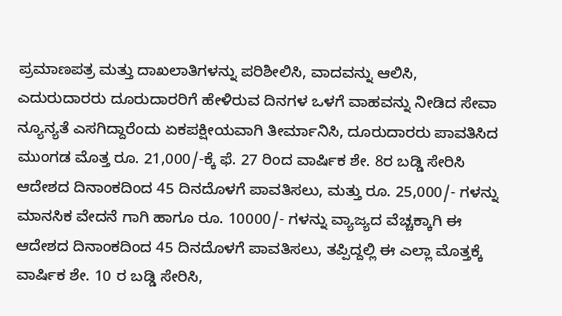ಪ್ರಮಾಣಪತ್ರ ಮತ್ತು ದಾಖಲಾತಿಗಳನ್ನು ಪರಿಶೀಲಿಸಿ, ವಾದವನ್ನು ಆಲಿಸಿ, ಎದುರುದಾರರು ದೂರುದಾರರಿಗೆ ಹೇಳಿರುವ ದಿನಗಳ ಒಳಗೆ ವಾಹವನ್ನು ನೀಡಿದ ಸೇವಾ ನ್ಯೂನ್ಯತೆ ಎಸಗಿದ್ದಾರೆಂದು ಏಕಪಕ್ಷೀಯವಾಗಿ ತೀರ್ಮಾನಿಸಿ, ದೂರುದಾರರು ಪಾವತಿಸಿದ ಮುಂಗಡ ಮೊತ್ತ ರೂ. 21,000/-ಕ್ಕೆ ಫೆ. 27 ರಿಂದ ವಾರ್ಷಿಕ ಶೇ. 8ರ ಬಡ್ಡಿ ಸೇರಿಸಿ ಆದೇಶದ ದಿನಾಂಕದಿಂದ 45 ದಿನದೊಳಗೆ ಪಾವತಿಸಲು, ಮತ್ತು ರೂ. 25,000/- ಗಳನ್ನು ಮಾನಸಿಕ ವೇದನೆ ಗಾಗಿ ಹಾಗೂ ರೂ. 10000/- ಗಳನ್ನು ವ್ಯಾಜ್ಯದ ವೆಚ್ಚಕ್ಕಾಗಿ ಈ ಆದೇಶದ ದಿನಾಂಕದಿಂದ 45 ದಿನದೊಳಗೆ ಪಾವತಿಸಲು, ತಪ್ಪಿದ್ದಲ್ಲಿ ಈ ಎಲ್ಲಾ ಮೊತ್ತಕ್ಕೆ ವಾರ್ಷಿಕ ಶೇ. 10 ರ ಬಡ್ಡಿ ಸೇರಿಸಿ,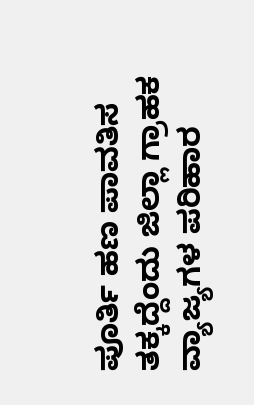ಪೂರ್ತಿ ಹಣ ಪಾವತಿಸ ತಕ್ಕದ್ದೆಂದು ಜಿಲ್ಲಾ ಗ್ರಾಹಕ ವ್ಯಾಜ್ಯಗಳ ಪರಿಹಾರ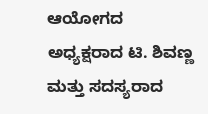ಆಯೋಗದ ಅಧ್ಯಕ್ಷರಾದ ಟಿ. ಶಿವಣ್ಣ ಮತ್ತು ಸದಸ್ಯರಾದ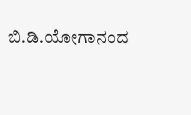ಬಿ.ಡಿ.ಯೋಗಾನಂದ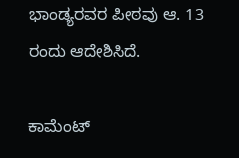ಭಾಂಡ್ಯರವರ ಪೀಠವು ಆ. 13 ರಂದು ಆದೇಶಿಸಿದೆ.

ಕಾಮೆಂಟ್‌‌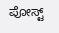ಪೋಸ್ಟ್‌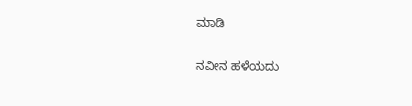ಮಾಡಿ

ನವೀನ ಹಳೆಯದು